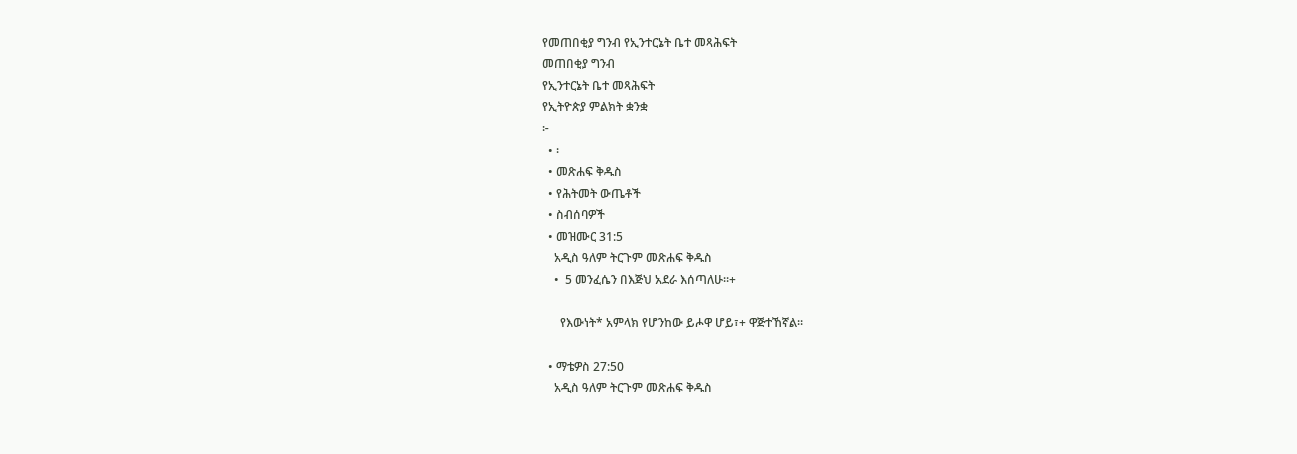የመጠበቂያ ግንብ የኢንተርኔት ቤተ መጻሕፍት
መጠበቂያ ግንብ
የኢንተርኔት ቤተ መጻሕፍት
የኢትዮጵያ ምልክት ቋንቋ
፦
  • ፡
  • መጽሐፍ ቅዱስ
  • የሕትመት ውጤቶች
  • ስብሰባዎች
  • መዝሙር 31:5
    አዲስ ዓለም ትርጉም መጽሐፍ ቅዱስ
    •  5 መንፈሴን በእጅህ አደራ እሰጣለሁ።+

      የእውነት* አምላክ የሆንከው ይሖዋ ሆይ፣+ ዋጅተኸኛል።

  • ማቴዎስ 27:50
    አዲስ ዓለም ትርጉም መጽሐፍ ቅዱስ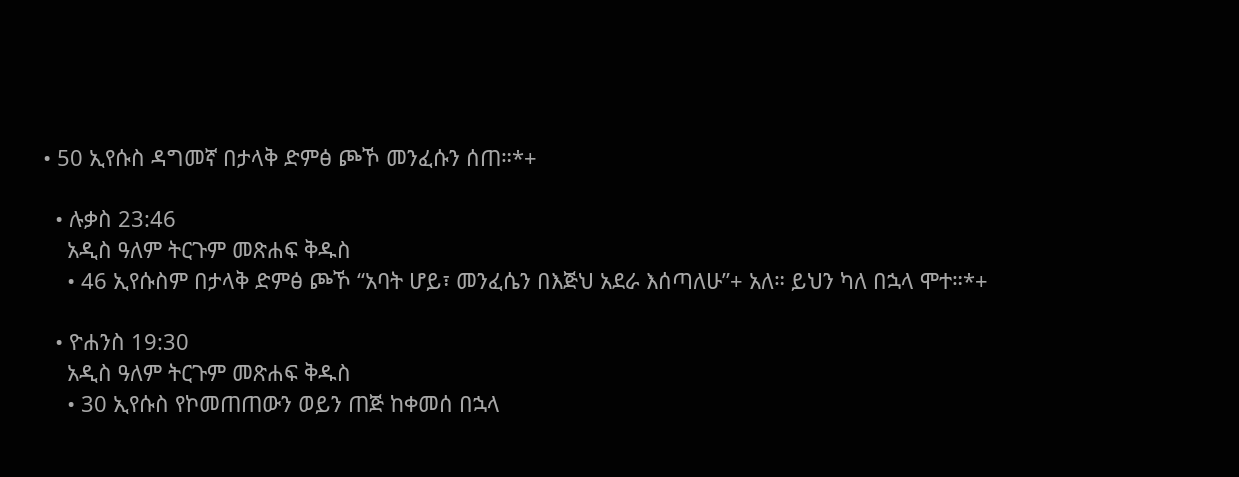• 50 ኢየሱስ ዳግመኛ በታላቅ ድምፅ ጮኾ መንፈሱን ሰጠ።*+

  • ሉቃስ 23:46
    አዲስ ዓለም ትርጉም መጽሐፍ ቅዱስ
    • 46 ኢየሱስም በታላቅ ድምፅ ጮኾ “አባት ሆይ፣ መንፈሴን በእጅህ አደራ እሰጣለሁ”+ አለ። ይህን ካለ በኋላ ሞተ።*+

  • ዮሐንስ 19:30
    አዲስ ዓለም ትርጉም መጽሐፍ ቅዱስ
    • 30 ኢየሱስ የኮመጠጠውን ወይን ጠጅ ከቀመሰ በኋላ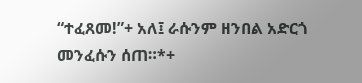“ተፈጸመ!”+ አለ፤ ራሱንም ዘንበል አድርጎ መንፈሱን ሰጠ።*+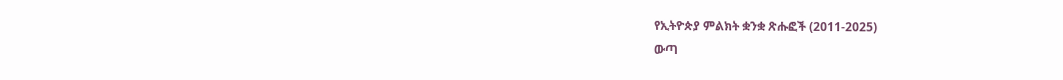የኢትዮጵያ ምልክት ቋንቋ ጽሑፎች (2011-2025)
ውጣ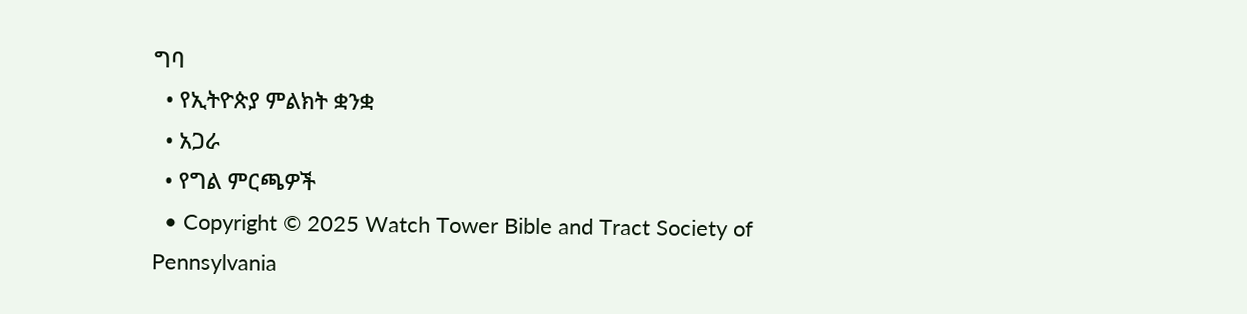ግባ
  • የኢትዮጵያ ምልክት ቋንቋ
  • አጋራ
  • የግል ምርጫዎች
  • Copyright © 2025 Watch Tower Bible and Tract Society of Pennsylvania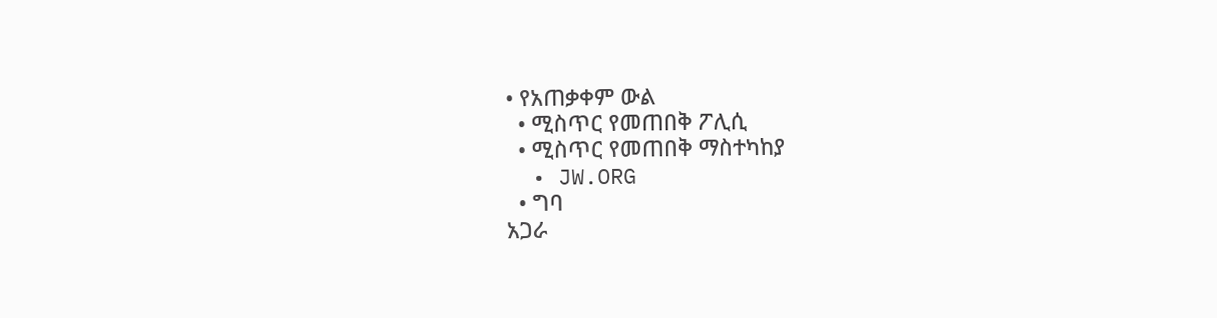• የአጠቃቀም ውል
  • ሚስጥር የመጠበቅ ፖሊሲ
  • ሚስጥር የመጠበቅ ማስተካከያ
  • JW.ORG
  • ግባ
አጋራ